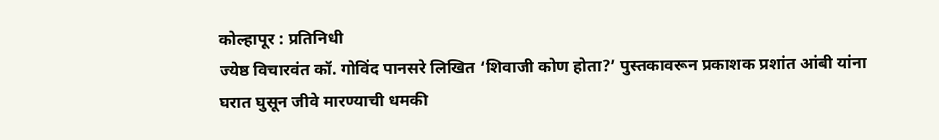कोल्हापूर : प्रतिनिधी
ज्येष्ठ विचारवंत कॉ. गोविंद पानसरे लिखित ‘शिवाजी कोण होता?’ पुस्तकावरून प्रकाशक प्रशांत आंबी यांना घरात घुसून जीवे मारण्याची धमकी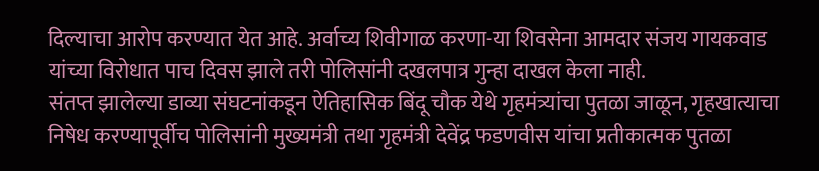दिल्याचा आरोप करण्यात येत आहे. अर्वाच्य शिवीगाळ करणा-या शिवसेना आमदार संजय गायकवाड यांच्या विरोधात पाच दिवस झाले तरी पोलिसांनी दखलपात्र गुन्हा दाखल केला नाही.
संतप्त झालेल्या डाव्या संघटनांकडून ऐतिहासिक बिंदू चौक येथे गृहमंत्र्यांचा पुतळा जाळून, गृहखात्याचा निषेध करण्यापूर्वीच पोलिसांनी मुख्यमंत्री तथा गृहमंत्री देवेंद्र फडणवीस यांचा प्रतीकात्मक पुतळा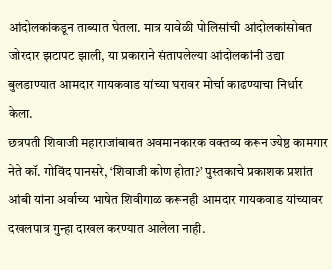आंदोलकांकडून ताब्यात घेतला. मात्र यावेळी पोलिसांची आंदोलकांसोबत जोरदार झटापट झाली, या प्रकाराने संतापलेल्या आंदोलकांनी उद्या बुलडाण्यात आमदार गायकवाड यांच्या घरावर मोर्चा काढण्याचा निर्धार केला.
छत्रपती शिवाजी महाराजांबाबत अवमानकारक वक्तव्य करून ज्येष्ठ कामगार नेते कॉ. गोविंद पानसरे, ‘शिवाजी कोण होता?’ पुस्तकाचे प्रकाशक प्रशांत आंबी यांना अर्वाच्य भाषेत शिवीगाळ करूनही आमदार गायकवाड यांच्यावर दखलपात्र गुन्हा दाखल करण्यात आलेला नाही.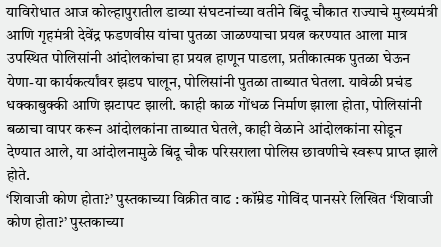याविरोधात आज कोल्हापुरातील डाव्या संघटनांच्या वतीने बिंदू चौकात राज्याचे मुख्यमंत्री आणि गृहमंत्री देवेंद्र फडणवीस यांचा पुतळा जाळण्याचा प्रयत्न करण्यात आला मात्र उपस्थित पोलिसांनी आंदोलकांचा हा प्रयत्न हाणून पाडला, प्रतीकात्मक पुतळा घेऊन येणा-या कार्यकर्त्यांवर झडप घालून, पोलिसांनी पुतळा ताब्यात घेतला. यावेळी प्रचंड धक्काबुक्की आणि झटापट झाली. काही काळ गोंधळ निर्माण झाला होता, पोलिसांनी बळाचा वापर करून आंदोलकांना ताब्यात घेतले, काही वेळाने आंदोलकांना सोडून देण्यात आले, या आंदोलनामुळे बिंदू चौक परिसराला पोलिस छावणीचे स्वरूप प्राप्त झाले होते.
‘शिवाजी कोण होता?’ पुस्तकाच्या विक्रीत वाढ : कॉम्रेड गोविंद पानसरे लिखित ‘शिवाजी कोण होता?’ पुस्तकाच्या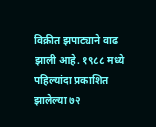विक्रीत झपाट्याने वाढ झाली आहे. १९८८ मध्ये पहिल्यांदा प्रकाशित झालेल्या ७२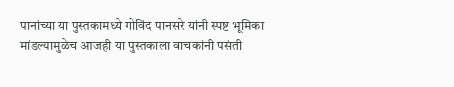पानांच्या या पुस्तकामध्ये गोविंद पानसरे यांनी स्पष्ट भूमिका मांडल्यामुळेच आजही या पुस्तकाला वाचकांनी पसंती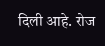दिली आहे. रोज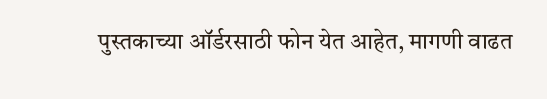पुस्तकाच्या ऑर्डरसाठी फोन येत आहेत, मागणी वाढत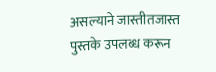असल्याने जास्तीतजास्त पुस्तके उपलब्ध करून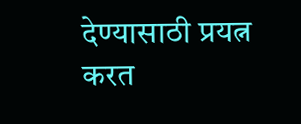देण्यासाठी प्रयत्न करत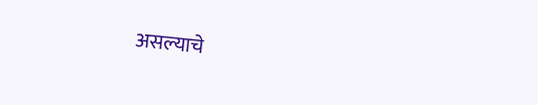असल्याचे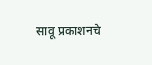सावू प्रकाशनचे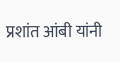प्रशांत आंबी यांनी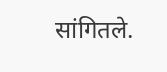सांगितले.